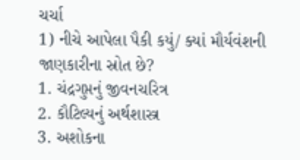ચર્ચા
1) નીચે આપેલા પૈકી કયું/ ક્યાં મૌર્યવંશની જાણકારીના સ્રોત છે?
1. ચંદ્રગુપ્તનું જીવનચરિત્ર
2. કૌટિલ્યનું અર્થશાસ્ત્ર
3. અશોકના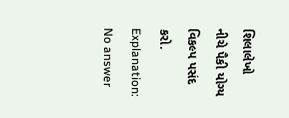શિલાલેખો
નીચે પૈકી યોગ્ય વિકલ્પ પસંદ કરો.
Explanation:
No answer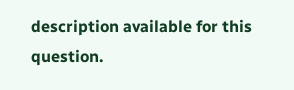description available for this question.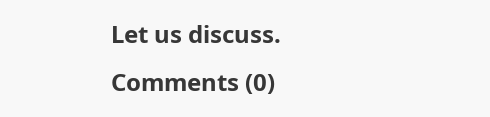Let us discuss.
Comments (0)